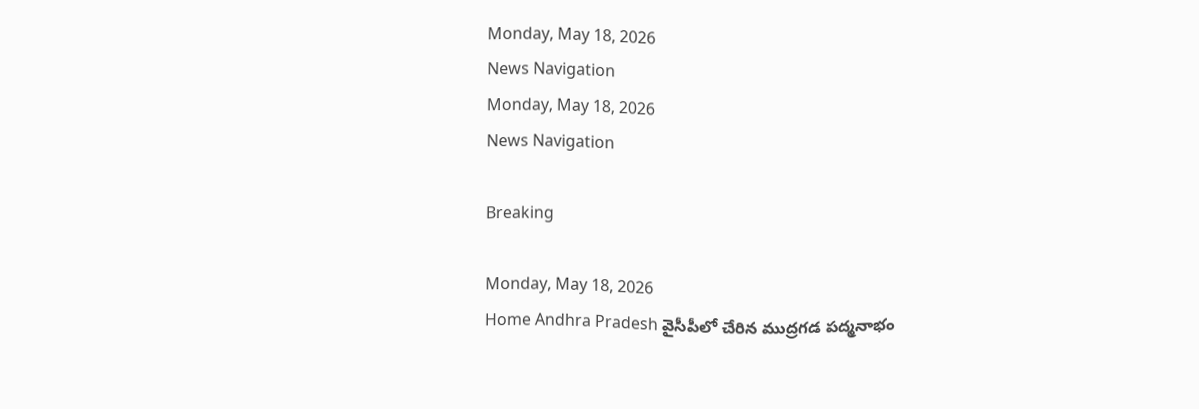Monday, May 18, 2026
News Navigation
Monday, May 18, 2026
News Navigation

Breaking

Monday, May 18, 2026
Home Andhra Pradesh వైసీపీలో చేరిన ముద్రగడ పద్మనాభం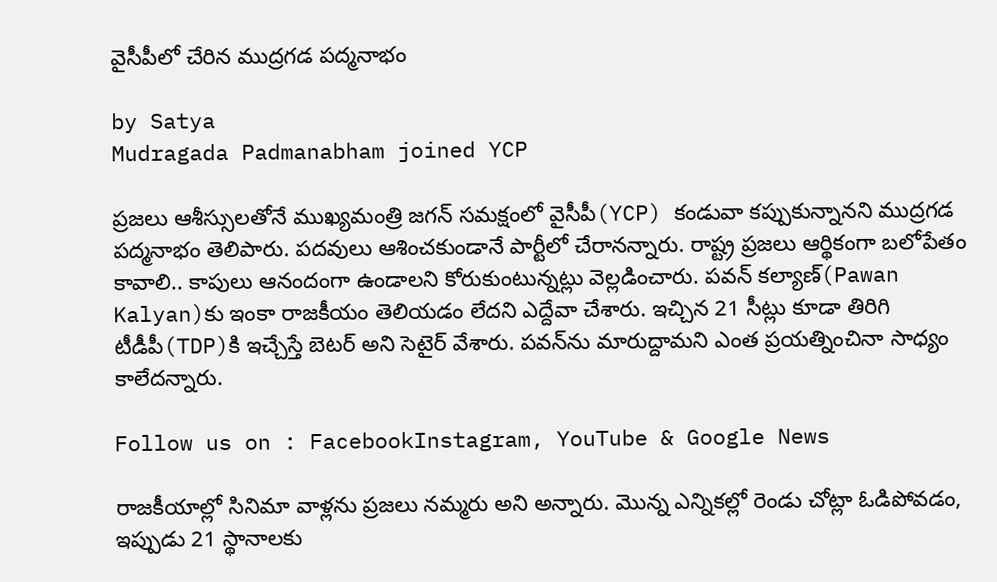వైసీపీలో చేరిన ముద్రగడ పద్మనాభం

by Satya
Mudragada Padmanabham joined YCP

ప్రజలు ఆశీస్సులతోనే ముఖ్యమంత్రి జగన్ సమక్షంలో వైసీపీ(YCP) కండువా కప్పుకున్నానని ముద్రగడ పద్మనాభం తెలిపారు. పదవులు ఆశించకుండానే పార్టీలో చేరానన్నారు. రాష్ట్ర ప్రజలు ఆర్థికంగా బలోపేతం కావాలి.. కాపులు ఆనందంగా ఉండాలని కోరుకుంటున్నట్లు వెల్లడించారు. పవన్ కల్యాణ్‌(Pawan Kalyan)కు ఇంకా రాజకీయం తెలియడం లేదని ఎద్దేవా చేశారు. ఇచ్చిన 21 సీట్లు కూడా తిరిగి టీడీపీ(TDP)కి ఇచ్చేస్తే బెటర్ అని సెటైర్ వేశారు. పవన్‌ను మారుద్దామని ఎంత ప్రయత్నించినా సాధ్యం కాలేదన్నారు.

Follow us on : FacebookInstagram, YouTube & Google News

రాజకీయాల్లో సినిమా వాళ్లను ప్రజలు నమ్మరు అని అన్నారు. మొన్న ఎన్నికల్లో రెండు చోట్లా ఓడిపోవడం, ఇప్పుడు 21 స్థానాలకు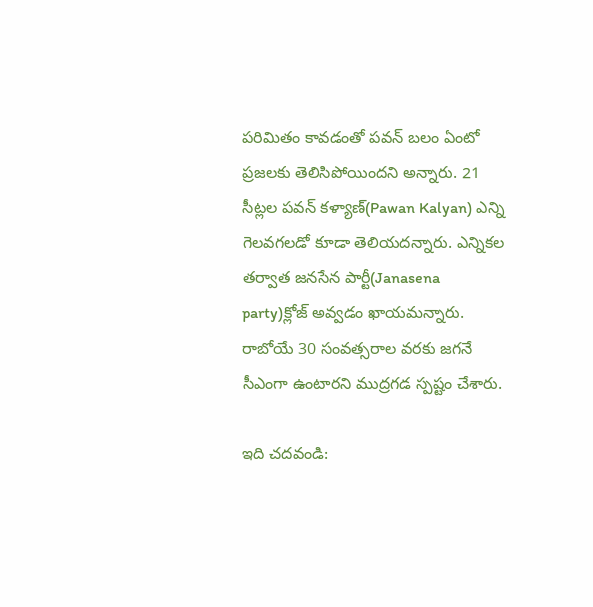పరిమితం కావడంతో పవన్ బలం ఏంటో ప్రజలకు తెలిసిపోయిందని అన్నారు. 21 సీట్లల పవన్ కళ్యాణ్(Pawan Kalyan) ఎన్ని గెలవగలడో కూడా తెలియదన్నారు. ఎన్నికల తర్వాత జనసేన పార్టీ(Janasena party)క్లోజ్ అవ్వడం ఖాయమన్నారు. రాబోయే 30 సంవత్సరాల వరకు జగనే సీఎంగా ఉంటారని ముద్రగడ స్పష్టం చేశారు.

ఇది చదవండి: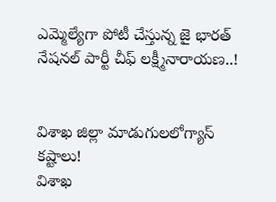ఎమ్మెల్యేగా పోటీ చేస్తున్న జై భారత్ నేషనల్ పార్టీ చీఫ్ లక్ష్మీనారాయణ..!


విశాఖ జిల్లా మాడుగులలోగ్యాస్ కష్టాలు!
విశాఖ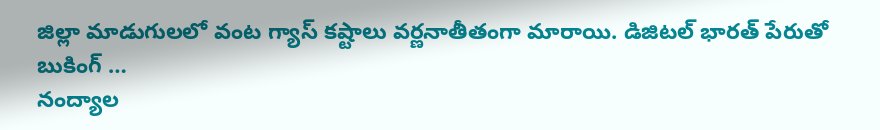జిల్లా మాడుగులలో వంట గ్యాస్ కష్టాలు వర్ణనాతీతంగా మారాయి. డిజిటల్ భారత్ పేరుతో బుకింగ్ …
నంద్యాల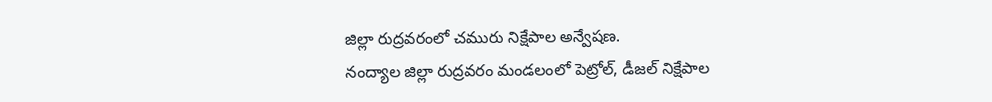జిల్లా రుద్రవరంలో చమురు నిక్షేపాల అన్వేషణ.
నంద్యాల జిల్లా రుద్రవరం మండలంలో పెట్రోల్, డీజల్ నిక్షేపాల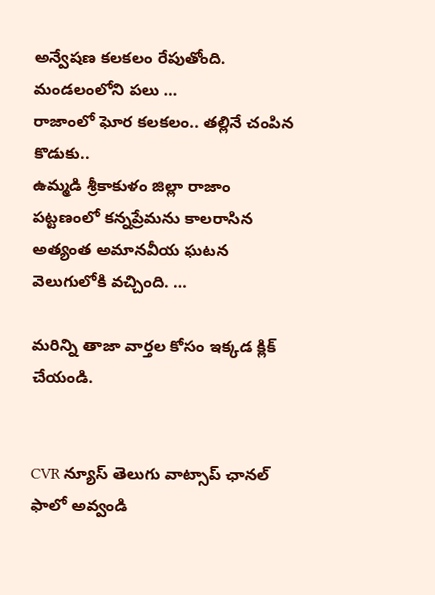అన్వేషణ కలకలం రేపుతోంది. మండలంలోని పలు …
రాజాంలో ఘోర కలకలం.. తల్లినే చంపిన కొడుకు..
ఉమ్మడి శ్రీకాకుళం జిల్లా రాజాం పట్టణంలో కన్నప్రేమను కాలరాసిన అత్యంత అమానవీయ ఘటన వెలుగులోకి వచ్చింది. …

మరిన్ని తాజా వార్తల కోసం ఇక్కడ క్లిక్ చేయండి.


CVR న్యూస్ తెలుగు వాట్సాప్ ఛానల్ ఫాలో అవ్వండి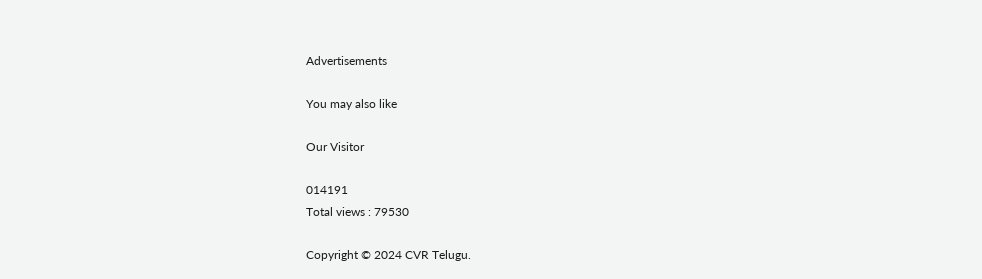Advertisements

You may also like

Our Visitor

014191
Total views : 79530

Copyright © 2024 CVR Telugu.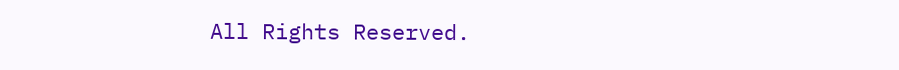All Rights Reserved.